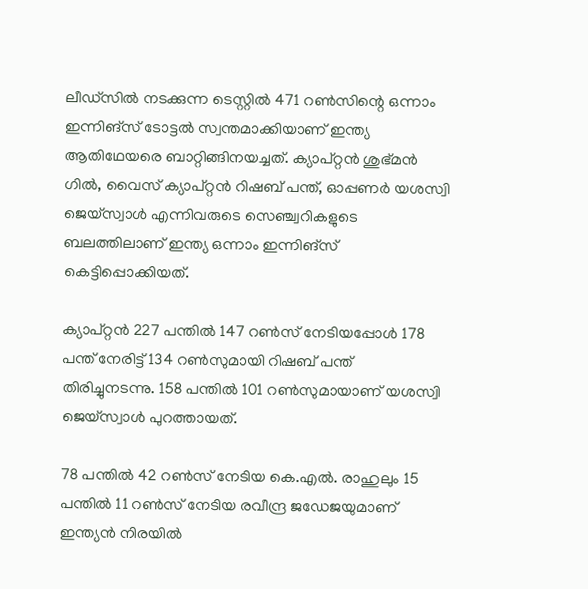ലീഡ്‌സില്‍ നടക്കുന്ന ടെസ്റ്റില്‍ 471 റണ്‍സിന്റെ ഒന്നാം ഇന്നിങ്‌സ് ടോട്ടല്‍ സ്വന്തമാക്കിയാണ് ഇന്ത്യ ആതിഥേയരെ ബാറ്റിങ്ങിനയച്ചത്. ക്യാപ്റ്റന്‍ ശുഭ്മന്‍ ഗില്‍, വൈസ് ക്യാപ്റ്റന്‍ റിഷബ് പന്ത്, ഓപ്പണര്‍ യശസ്വി ജെയ്‌സ്വാള്‍ എന്നിവരുടെ സെഞ്ച്വറികളുടെ ബലത്തിലാണ് ഇന്ത്യ ഒന്നാം ഇന്നിങ്‌സ് കെട്ടിപ്പൊക്കിയത്.

ക്യാപ്റ്റന്‍ 227 പന്തില്‍ 147 റണ്‍സ് നേടിയപ്പോള്‍ 178 പന്ത് നേരിട്ട് 134 റണ്‍സുമായി റിഷബ് പന്ത് തിരിച്ചുനടന്നു. 158 പന്തില്‍ 101 റണ്‍സുമായാണ് യശസ്വി ജെയ്‌സ്വാള്‍ പുറത്തായത്.

78 പന്തില്‍ 42 റണ്‍സ് നേടിയ കെ.എല്‍. രാഹുലും 15 പന്തില്‍ 11 റണ്‍സ് നേടിയ രവീന്ദ്ര ജഡേജയുമാണ് ഇന്ത്യന്‍ നിരയില്‍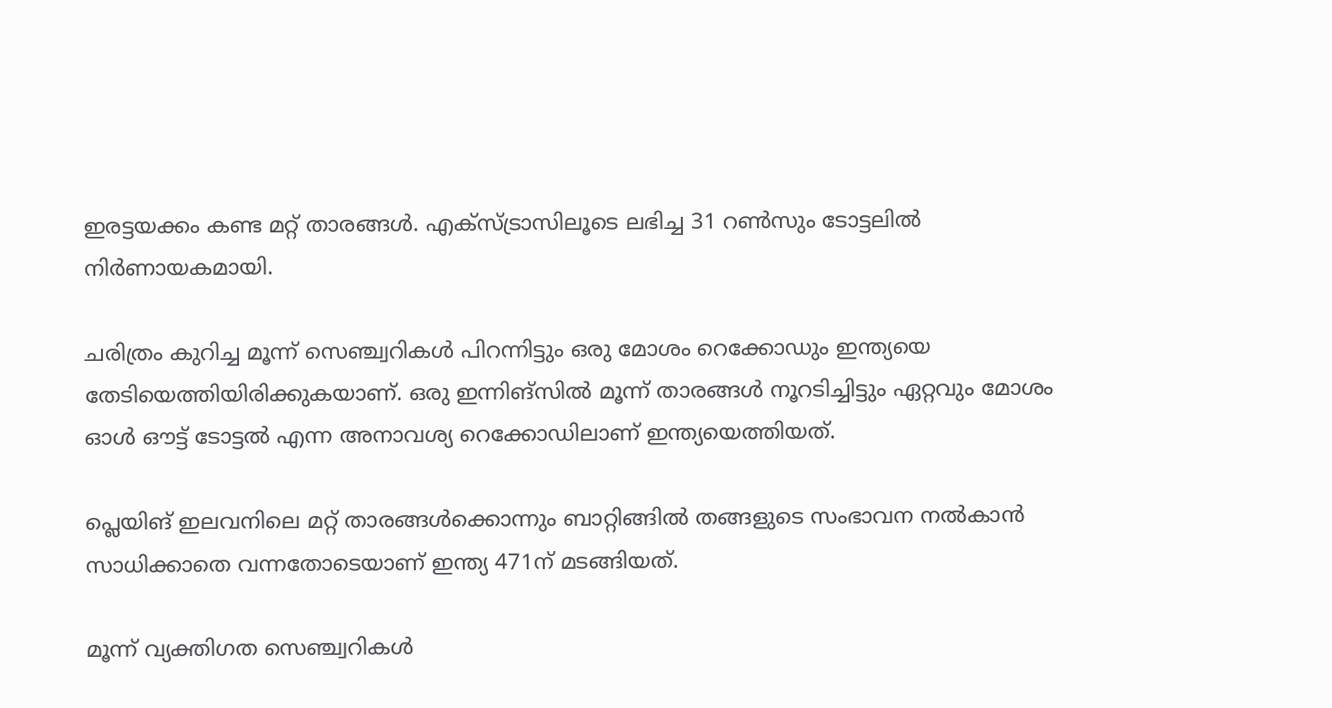ഇരട്ടയക്കം കണ്ട മറ്റ് താരങ്ങള്‍. എക്‌സ്ട്രാസിലൂടെ ലഭിച്ച 31 റണ്‍സും ടോട്ടലില്‍ നിര്‍ണായകമായി.

ചരിത്രം കുറിച്ച മൂന്ന് സെഞ്ച്വറികള്‍ പിറന്നിട്ടും ഒരു മോശം റെക്കോഡും ഇന്ത്യയെ തേടിയെത്തിയിരിക്കുകയാണ്. ഒരു ഇന്നിങ്‌സില്‍ മൂന്ന് താരങ്ങള്‍ നൂറടിച്ചിട്ടും ഏറ്റവും മോശം ഓള്‍ ഔട്ട് ടോട്ടല്‍ എന്ന അനാവശ്യ റെക്കോഡിലാണ് ഇന്ത്യയെത്തിയത്.

പ്ലെയിങ് ഇലവനിലെ മറ്റ് താരങ്ങള്‍ക്കൊന്നും ബാറ്റിങ്ങില്‍ തങ്ങളുടെ സംഭാവന നല്‍കാന്‍ സാധിക്കാതെ വന്നതോടെയാണ് ഇന്ത്യ 471ന് മടങ്ങിയത്.

മൂന്ന് വ്യക്തിഗത സെഞ്ച്വറികള്‍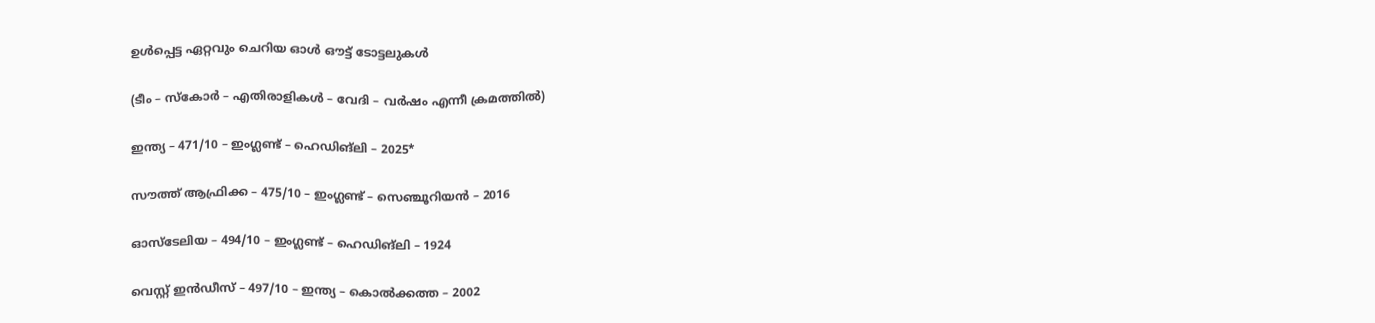ഉള്‍പ്പെട്ട ഏറ്റവും ചെറിയ ഓള്‍ ഔട്ട് ടോട്ടലുകള്‍

(ടീം – സ്‌കോര്‍ – എതിരാളികള്‍ – വേദി – വര്‍ഷം എന്നീ ക്രമത്തില്‍)

ഇന്ത്യ – 471/10 – ഇംഗ്ലണ്ട് – ഹെഡിങ്‌ലി – 2025*

സൗത്ത് ആഫ്രിക്ക – 475/10 – ഇംഗ്ലണ്ട് – സെഞ്ചൂറിയന്‍ – 2016

ഓസ്‌ടേലിയ – 494/10 – ഇംഗ്ലണ്ട് – ഹെഡിങ്‌ലി – 1924

വെസ്റ്റ് ഇന്‍ഡീസ് – 497/10 – ഇന്ത്യ – കൊല്‍ക്കത്ത – 2002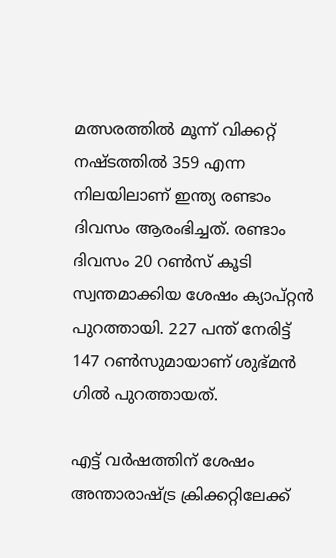മത്സരത്തില്‍ മൂന്ന് വിക്കറ്റ് നഷ്ടത്തില്‍ 359 എന്ന നിലയിലാണ് ഇന്ത്യ രണ്ടാം ദിവസം ആരംഭിച്ചത്. രണ്ടാം ദിവസം 20 റണ്‍സ് കൂടി സ്വന്തമാക്കിയ ശേഷം ക്യാപ്റ്റന്‍ പുറത്തായി. 227 പന്ത് നേരിട്ട് 147 റണ്‍സുമായാണ് ശുഭ്മന്‍ ഗില്‍ പുറത്തായത്.

എട്ട് വര്‍ഷത്തിന് ശേഷം അന്താരാഷ്ട്ര ക്രിക്കറ്റിലേക്ക്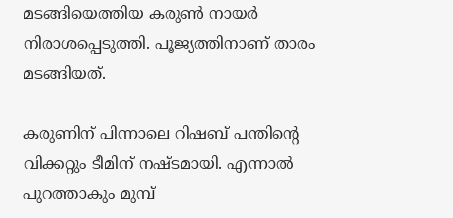മടങ്ങിയെത്തിയ കരുണ്‍ നായര്‍ നിരാശപ്പെടുത്തി. പൂജ്യത്തിനാണ് താരം മടങ്ങിയത്.

കരുണിന് പിന്നാലെ റിഷബ് പന്തിന്റെ വിക്കറ്റും ടീമിന് നഷ്ടമായി. എന്നാല്‍ പുറത്താകും മുമ്പ്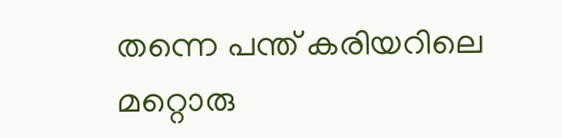തന്നെ പന്ത് കരിയറിലെ മറ്റൊരു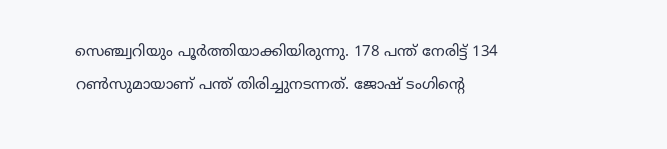സെഞ്ച്വറിയും പൂര്‍ത്തിയാക്കിയിരുന്നു. 178 പന്ത് നേരിട്ട് 134 റണ്‍സുമായാണ് പന്ത് തിരിച്ചുനടന്നത്. ജോഷ് ടംഗിന്റെ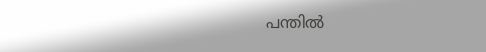പന്തില്‍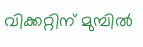വിക്കറ്റിന് മുമ്പില്‍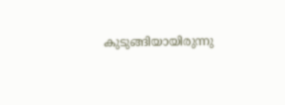കുടുങ്ങിയായിരുന്നു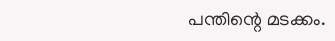പന്തിന്റെ മടക്കം.